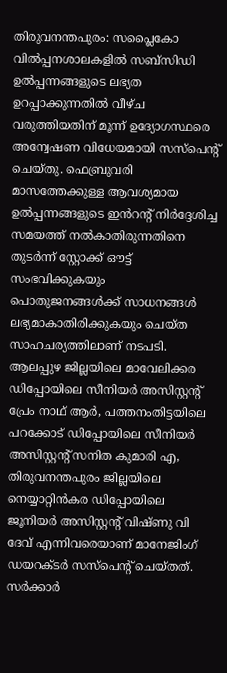തിരുവനന്തപുരം: സപ്ലൈകോ വിൽപ്പനശാലകളിൽ സബ്സിഡി ഉൽപ്പന്നങ്ങളുടെ ലഭ്യത ഉറപ്പാക്കുന്നതിൽ വീഴ്ച വരുത്തിയതിന് മൂന്ന് ഉദ്യോഗസ്ഥരെ അന്വേഷണ വിധേയമായി സസ്പെന്റ് ചെയ്തു. ഫെബ്രുവരി മാസത്തേക്കുള്ള ആവശ്യമായ ഉൽപ്പന്നങ്ങളുടെ ഇൻറന്റ് നിർദ്ദേശിച്ച സമയത്ത് നൽകാതിരുന്നതിനെ തുടർന്ന് സ്റ്റോക്ക് ഔട്ട് സംഭവിക്കുകയും പൊതുജനങ്ങൾക്ക് സാധനങ്ങൾ ലഭ്യമാകാതിരിക്കുകയും ചെയ്ത സാഹചര്യത്തിലാണ് നടപടി. ആലപ്പുഴ ജില്ലയിലെ മാവേലിക്കര ഡിപ്പോയിലെ സീനിയർ അസിസ്റ്റന്റ് പ്രേം നാഥ് ആർ, പത്തനംതിട്ടയിലെ പറക്കോട് ഡിപ്പോയിലെ സീനിയർ അസിസ്റ്റന്റ് സനിത കുമാരി എ, തിരുവനന്തപുരം ജില്ലയിലെ നെയ്യാറ്റിൻകര ഡിപ്പോയിലെ ജൂനിയർ അസിസ്റ്റന്റ് വിഷ്ണു വി ദേവ് എന്നിവരെയാണ് മാനേജിംഗ് ഡയറക്ടർ സസ്പെന്റ് ചെയ്തത്.
സർക്കാർ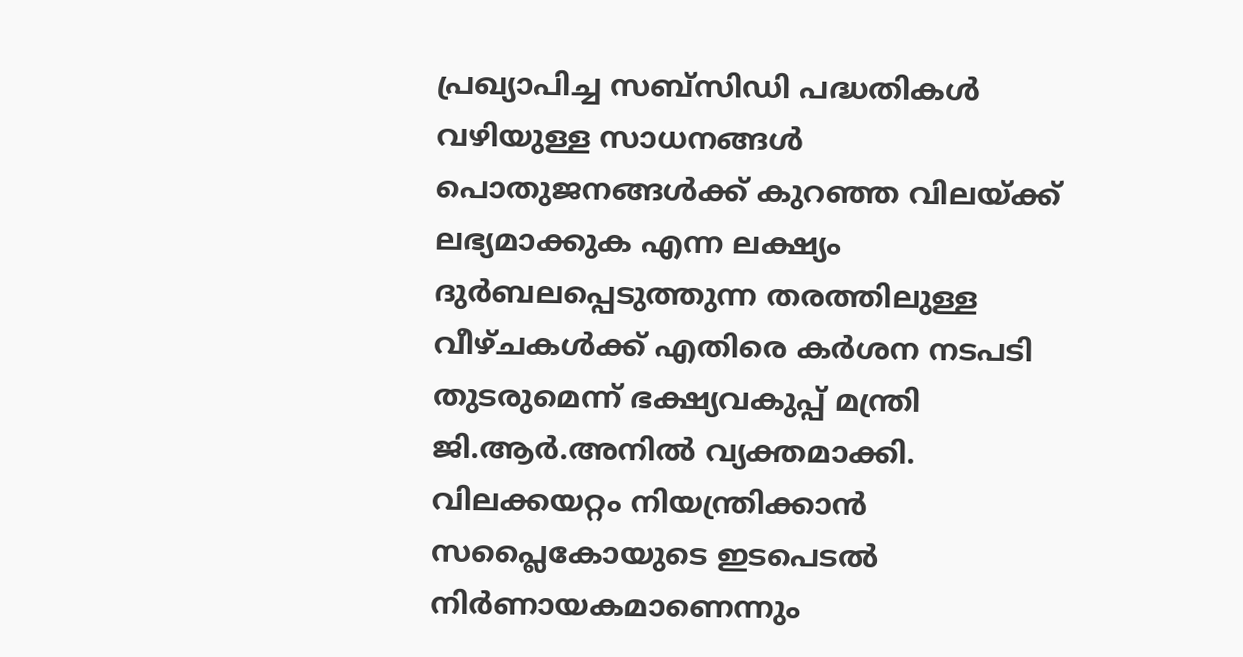പ്രഖ്യാപിച്ച സബ്സിഡി പദ്ധതികൾ വഴിയുള്ള സാധനങ്ങൾ പൊതുജനങ്ങൾക്ക് കുറഞ്ഞ വിലയ്ക്ക് ലഭ്യമാക്കുക എന്ന ലക്ഷ്യം ദുർബലപ്പെടുത്തുന്ന തരത്തിലുള്ള വീഴ്ചകൾക്ക് എതിരെ കർശന നടപടി തുടരുമെന്ന് ഭക്ഷ്യവകുപ്പ് മന്ത്രി ജി.ആർ.അനിൽ വ്യക്തമാക്കി. വിലക്കയറ്റം നിയന്ത്രിക്കാൻ സപ്ലൈകോയുടെ ഇടപെടൽ നിർണായകമാണെന്നും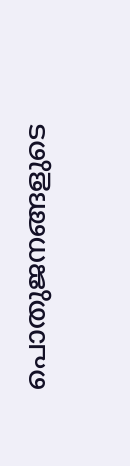പൊതുജനങ്ങളുടെ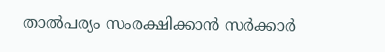താൽപര്യം സംരക്ഷിക്കാൻ സർക്കാർ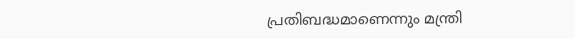പ്രതിബദ്ധമാണെന്നും മന്ത്രി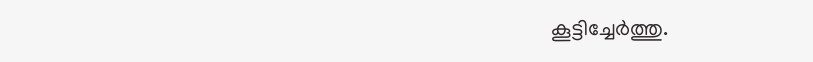കൂട്ടിച്ചേർത്തു.